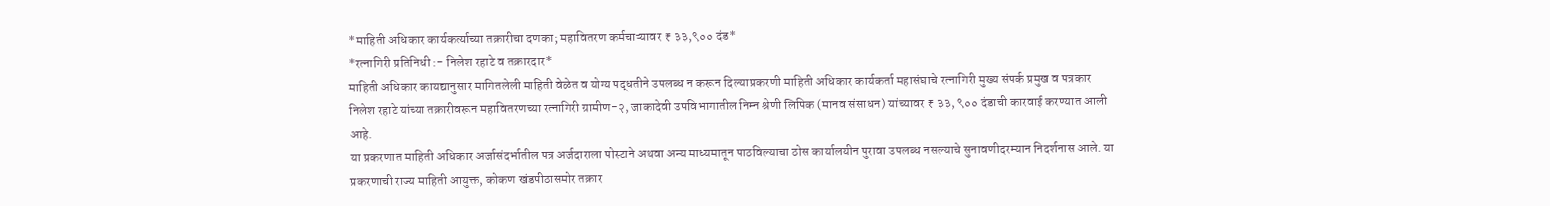*माहिती अधिकार कार्यकर्त्याच्या तक्रारीचा दणका; महावितरण कर्मचाऱ्यावर ₹ ३३,९०० दंड*
*रत्नागिरी प्रतिनिधी :- निलेश रहाटे व तक्रारदार*
माहिती अधिकार कायद्यानुसार मागितलेली माहिती वेळेत व योग्य पद्धतीने उपलब्ध न करून दिल्याप्रकरणी माहिती अधिकार कार्यकर्ता महासंघाचे रत्नागिरी मुख्य संपर्क प्रमुख व पत्रकार निलेश रहाटे यांच्या तक्रारीवरून महावितरणच्या रत्नागिरी ग्रामीण-२, जाकादेवी उपविभागातील निम्न श्रेणी लिपिक (मानव संसाधन) यांच्यावर ₹ ३३, ९०० दंडाची कारवाई करण्यात आली आहे.
या प्रकरणात माहिती अधिकार अर्जासंदर्भातील पत्र अर्जदाराला पोस्टाने अथवा अन्य माध्यमातून पाठविल्याचा ठोस कार्यालयीन पुरावा उपलब्ध नसल्याचे सुनावणीदरम्यान निदर्शनास आले. या प्रकरणाची राज्य माहिती आयुक्त, कोकण खंडपीठासमोर तक्रार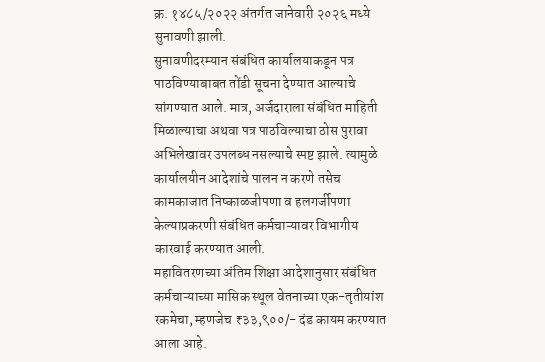क्र. १४८५/२०२२ अंतर्गत जानेवारी २०२६ मध्ये सुनावणी झाली.
सुनावणीदरम्यान संबंधित कार्यालयाकडून पत्र पाठविण्याबाबत तोंडी सूचना देण्यात आल्याचे सांगण्यात आले. मात्र, अर्जदाराला संबंधित माहिती मिळाल्याचा अथवा पत्र पाठविल्याचा ठोस पुरावा अभिलेखावर उपलब्ध नसल्याचे स्पष्ट झाले. त्यामुळे कार्यालयीन आदेशांचे पालन न करणे तसेच कामकाजात निष्काळजीपणा व हलगर्जीपणा केल्याप्रकरणी संबंधित कर्मचाऱ्यावर विभागीय कारवाई करण्यात आली.
महावितरणच्या अंतिम शिक्षा आदेशानुसार संबंधित कर्मचाऱ्याच्या मासिक स्थूल वेतनाच्या एक-तृतीयांश रकमेचा, म्हणजेच ₹३३,९००/- दंड कायम करण्यात आला आहे.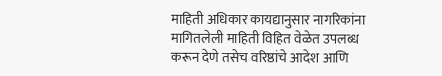माहिती अधिकार कायद्यानुसार नागरिकांना मागितलेली माहिती विहित वेळेत उपलब्ध करून देणे तसेच वरिष्ठांचे आदेश आणि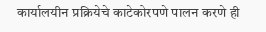कार्यालयीन प्रक्रियेचे काटेकोरपणे पालन करणे ही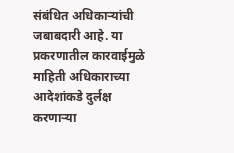संबंधित अधिकाऱ्यांची जबाबदारी आहे. या प्रकरणातील कारवाईमुळे माहिती अधिकाराच्या आदेशांकडे दुर्लक्ष करणाऱ्या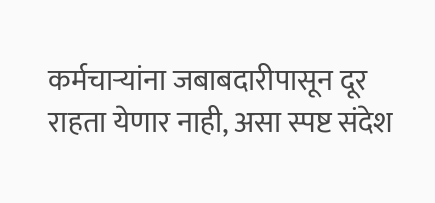कर्मचाऱ्यांना जबाबदारीपासून दूर राहता येणार नाही, असा स्पष्ट संदेश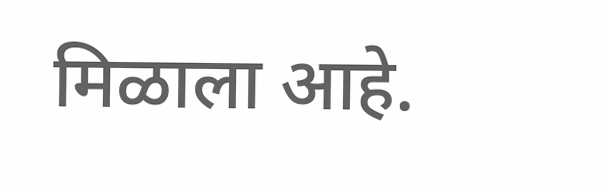मिळाला आहे.